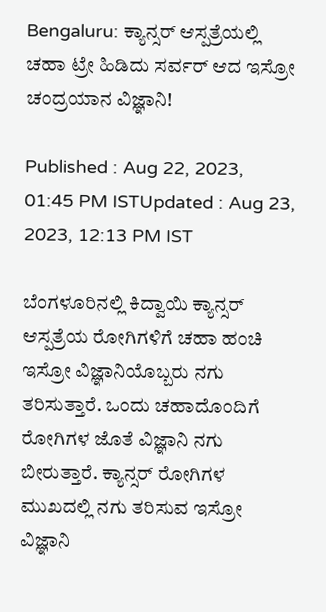Bengaluru: ಕ್ಯಾನ್ಸರ್ ಆಸ್ಪತ್ರೆಯಲ್ಲಿ ಚಹಾ ಟ್ರೇ ಹಿಡಿದು ಸರ್ವರ್ ಆದ ಇಸ್ರೋ ಚಂದ್ರಯಾನ ವಿಜ್ಞಾನಿ!

Published : Aug 22, 2023, 01:45 PM ISTUpdated : Aug 23, 2023, 12:13 PM IST

ಬೆಂಗಳೂರಿನಲ್ಲಿ ಕಿದ್ವಾಯಿ ಕ್ಯಾನ್ಸರ್ ಆಸ್ಪತ್ರೆಯ ರೋಗಿಗಳಿಗೆ ಚಹಾ ಹಂಚಿ ಇಸ್ರೋ ವಿಜ್ಞಾನಿಯೊಬ್ಬರು ನಗು ತರಿಸುತ್ತಾರೆ. ಒಂದು ಚಹಾದೊಂದಿಗೆ ರೋಗಿಗಳ ಜೊತೆ ವಿಜ್ಞಾನಿ ನಗು ಬೀರುತ್ತಾರೆ. ಕ್ಯಾನ್ಸರ್ ರೋಗಿಗಳ ಮುಖದಲ್ಲಿ ನಗು ತರಿಸುವ ಇಸ್ರೋ ವಿಜ್ಞಾನಿ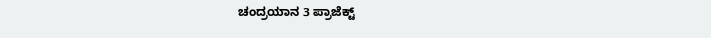ಚಂದ್ರಯಾನ 3 ಪ್ರಾಜೆಕ್ಟ್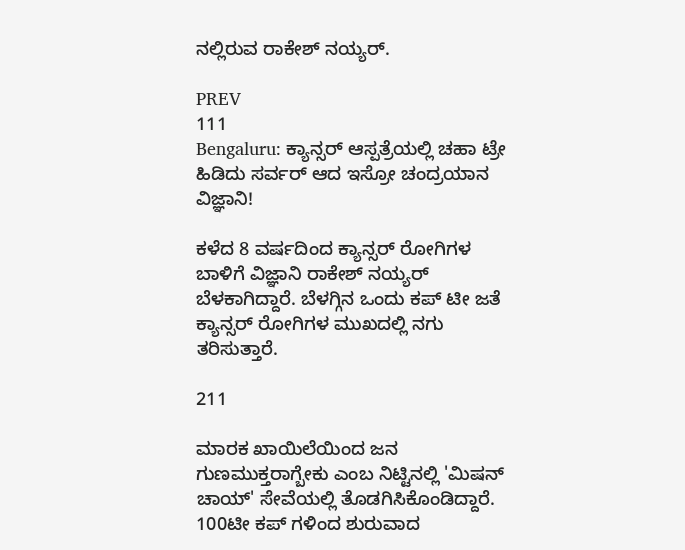ನಲ್ಲಿರುವ ರಾಕೇಶ್ ನಯ್ಯರ್.

PREV
111
Bengaluru: ಕ್ಯಾನ್ಸರ್ ಆಸ್ಪತ್ರೆಯಲ್ಲಿ ಚಹಾ ಟ್ರೇ ಹಿಡಿದು ಸರ್ವರ್ ಆದ ಇಸ್ರೋ ಚಂದ್ರಯಾನ ವಿಜ್ಞಾನಿ!

ಕಳೆದ 8 ವರ್ಷದಿಂದ ಕ್ಯಾನ್ಸರ್ ರೋಗಿಗಳ ಬಾಳಿಗೆ ವಿಜ್ಞಾನಿ ರಾಕೇಶ್ ನಯ್ಯರ್ ಬೆಳಕಾಗಿದ್ದಾರೆ. ಬೆಳಗ್ಗಿನ ಒಂದು ಕಪ್‌ ಟೀ ಜತೆ ಕ್ಯಾನ್ಸರ್ ರೋಗಿಗಳ ಮುಖದಲ್ಲಿ ನಗು ತರಿಸುತ್ತಾರೆ.

211

ಮಾರಕ ಖಾಯಿಲೆಯಿಂದ ಜನ ಗುಣಮುಕ್ತರಾಗ್ಬೇಕು ಎಂಬ ನಿಟ್ಟಿನಲ್ಲಿ 'ಮಿಷನ್ ಚಾಯ್' ಸೇವೆಯಲ್ಲಿ ತೊಡಗಿಸಿಕೊಂಡಿದ್ದಾರೆ. 100ಟೀ ಕಪ್ ಗಳಿಂದ ಶುರುವಾದ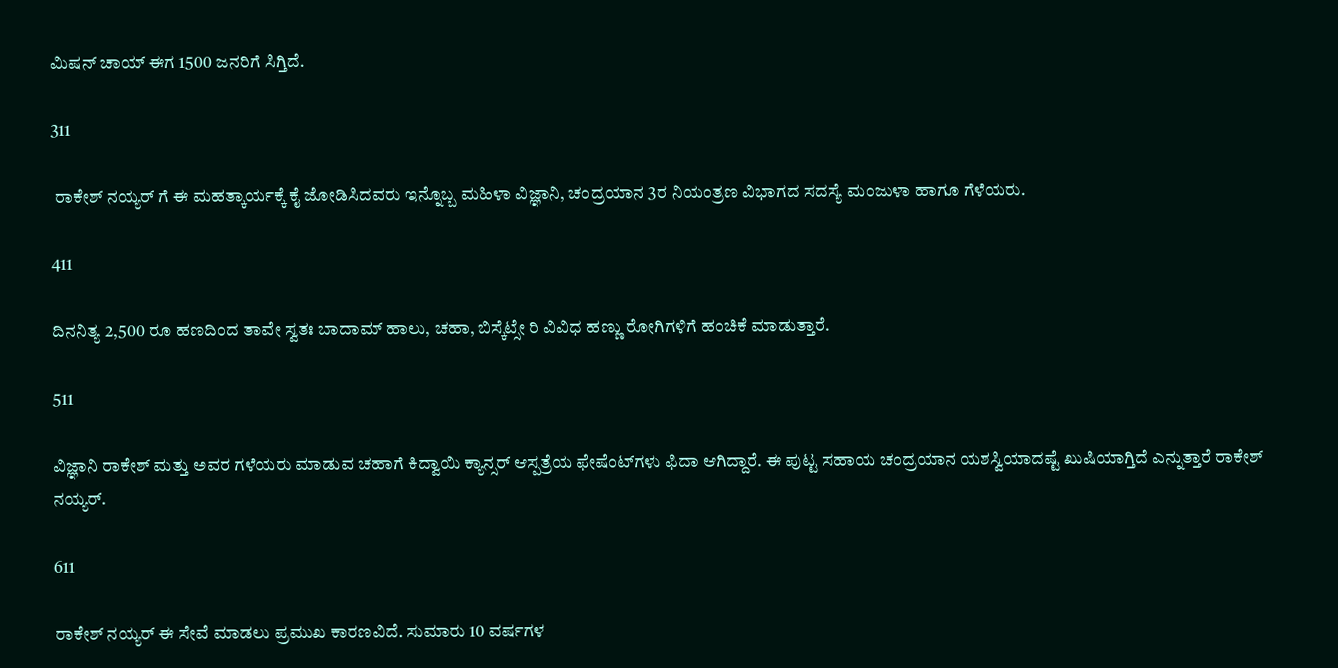ಮಿಷನ್ ಚಾಯ್ ಈಗ 1500 ಜನರಿಗೆ ಸಿಗ್ತಿದೆ.

311

 ರಾಕೇಶ್ ನಯ್ಯರ್ ಗೆ ಈ ಮಹತ್ಕಾರ್ಯಕ್ಕೆ ಕೈ ಜೋಡಿಸಿದವರು ಇನ್ನೊಬ್ಬ ಮಹಿಳಾ ವಿಜ್ಞಾನಿ, ಚಂದ್ರಯಾನ 3ರ ನಿಯಂತ್ರಣ ವಿಭಾಗದ ಸದಸ್ಯೆ ಮಂಜುಳಾ ಹಾಗೂ ಗೆಳೆಯರು.

411

ದಿನನಿತ್ಯ 2,500 ರೂ ಹಣದಿಂದ ತಾವೇ ಸ್ವತಃ ಬಾದಾಮ್ ಹಾಲು, ಚಹಾ, ಬಿಸ್ಕೆಟ್ಸೇ ರಿ ವಿವಿಧ ಹಣ್ಣು ರೋಗಿಗಳಿಗೆ ಹಂಚಿಕೆ ಮಾಡುತ್ತಾರೆ.

511

ವಿಜ್ಞಾನಿ ರಾಕೇಶ್ ಮತ್ತು ಅವರ ಗಳೆಯರು ಮಾಡುವ ಚಹಾಗೆ ಕಿದ್ವಾಯಿ ಕ್ಯಾನ್ಸರ್ ಆಸ್ಪತ್ರೆಯ ಫೇಷೆಂಟ್‌ಗಳು ಫಿದಾ ಆಗಿದ್ದಾರೆ. ಈ ಪುಟ್ಟ ಸಹಾಯ ಚಂದ್ರಯಾನ ಯಶಸ್ವಿಯಾದಷ್ಟೆ ಖುಷಿಯಾಗ್ತಿದೆ ಎನ್ನುತ್ತಾರೆ ರಾಕೇಶ್ ನಯ್ಯರ್.

611

ರಾಕೇಶ್ ನಯ್ಯರ್ ಈ ಸೇವೆ ಮಾಡಲು ಪ್ರಮುಖ ಕಾರಣವಿದೆ. ಸುಮಾರು 10 ವರ್ಷಗಳ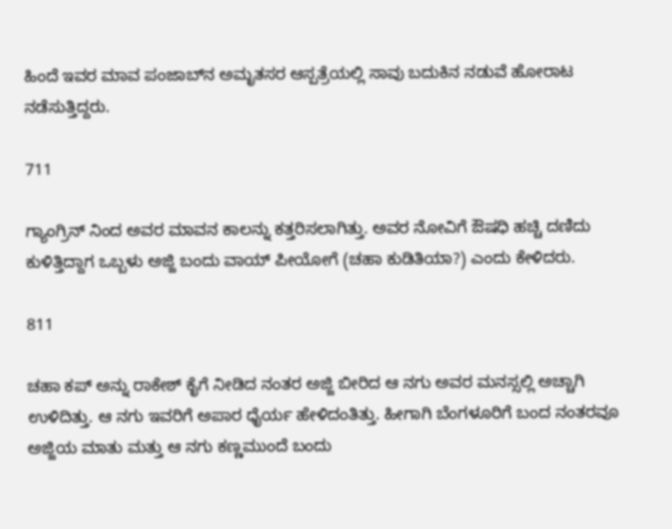ಹಿಂದೆ ಇವರ ಮಾವ ಪಂಜಾಬ್‌ನ ಅಮೃತಸರ ಆಸ್ಪತ್ರೆಯಲ್ಲಿ ಸಾವು ಬದುಕಿನ ನಡುವೆ ಹೋರಾಟ ನಡೆಸುತ್ತಿದ್ದರು.

711

ಗ್ಯಾಂಗ್ರಿನ್ ನಿಂದ ಅವರ ಮಾವನ ಕಾಲನ್ನು ಕತ್ತರಿಸಲಾಗಿತ್ತು. ಅವರ ನೋವಿಗೆ ಔಷಧಿ ಹಚ್ಚಿ ದಣಿದು ಕುಳಿತ್ತಿದ್ದಾಗ ಒಬ್ಬಳು ಅಜ್ಜಿ ಬಂದು ವಾಯ್‌ ಪೀಯೋಗೆ (ಚಹಾ ಕುಡಿತಿಯಾ?) ಎಂದು ಕೇಳಿದರು.

811

ಚಹಾ ಕಪ್‌ ಅನ್ನು ರಾಕೇಶ್ ಕೈಗೆ ನೀಡಿದ ನಂತರ ಅಜ್ಜಿ ಬೀರಿದ ಆ ನಗು ಅವರ ಮನಸ್ಸಲ್ಲಿ ಅಚ್ಚಾಗಿ ಉಳಿದಿತ್ತು. ಆ ನಗು ಇವರಿಗೆ ಅಪಾರ ಧೈರ್ಯ ಹೇಳಿದಂತಿತ್ತು. ಹೀಗಾಗಿ ಬೆಂಗಳೂರಿಗೆ ಬಂದ ನಂತರವೂ ಅಜ್ಜಿಯ ಮಾತು ಮತ್ತು ಆ ನಗು ಕಣ್ಣಮುಂದೆ ಬಂದು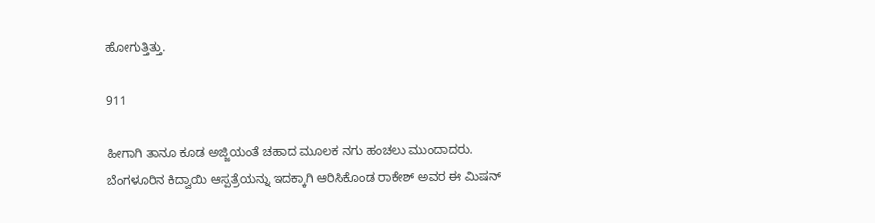ಹೋಗುತ್ತಿತ್ತು.

911

ಹೀಗಾಗಿ ತಾನೂ ಕೂಡ ಅಜ್ಜಿಯಂತೆ ಚಹಾದ ಮೂಲಕ ನಗು ಹಂಚಲು ಮುಂದಾದರು. ಬೆಂಗಳೂರಿನ ಕಿದ್ವಾಯಿ ಆಸ್ಪತ್ರೆಯನ್ನು ಇದಕ್ಕಾಗಿ ಆರಿಸಿಕೊಂಡ ರಾಕೇಶ್ ಅವರ ಈ ಮಿಷನ್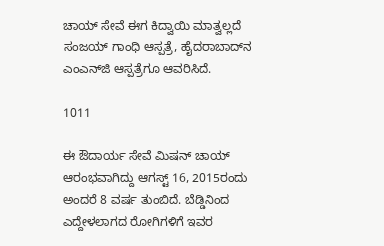ಚಾಯ್ ಸೇವೆ ಈಗ ಕಿದ್ವಾಯಿ ಮಾತ್ವಲ್ಲದೆ ಸಂಜಯ್ ಗಾಂಧಿ ಆಸ್ಪತ್ರೆ, ಹೈದರಾಬಾದ್‌ನ ಎಂಎನ್‌ಜಿ ಆಸ್ಪತ್ರೆಗೂ ಆವರಿಸಿದೆ.

1011

ಈ ಔದಾರ್ಯ ಸೇವೆ ಮಿಷನ್‌ ಚಾಯ್‌ ಆರಂಭವಾಗಿದ್ದು ಆಗಸ್ಟ್ 16, 2015ರಂದು ಅಂದರೆ 8 ವರ್ಷ ತುಂಬಿದೆ. ಬೆಡ್ಡಿನಿಂದ ಎದ್ದೇಳಲಾಗದ ರೋಗಿಗಳಿಗೆ ಇವರ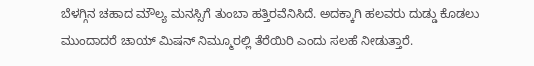ಬೆಳಗ್ಗಿನ ಚಹಾದ ಮೌಲ್ಯ ಮನಸ್ಸಿಗೆ ತುಂಬಾ ಹತ್ತಿರವೆನಿಸಿದೆ. ಅದಕ್ಕಾಗಿ ಹಲವರು ದುಡ್ಡು ಕೊಡಲು ಮುಂದಾದರೆ ಚಾಯ್‌ ಮಿಷನ್ ನಿಮ್ಮೂರಲ್ಲಿ ತೆರೆಯಿರಿ ಎಂದು ಸಲಹೆ ನೀಡುತ್ತಾರೆ.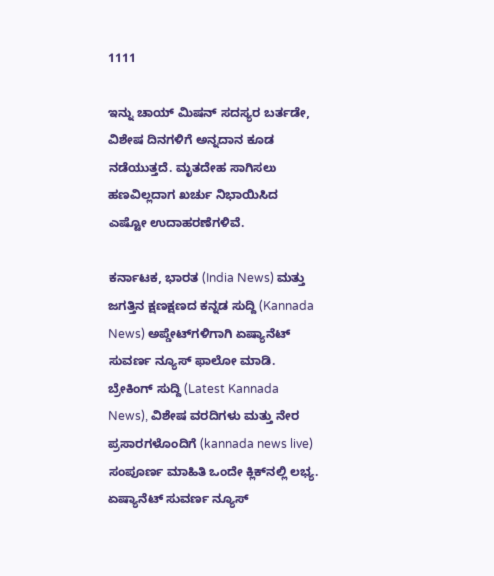1111

ಇನ್ನು ಚಾಯ್ ಮಿಷನ್‌ ಸದಸ್ಯರ ಬರ್ತಡೇ, ವಿಶೇಷ ದಿನಗಳಿಗೆ ಅನ್ನದಾನ ಕೂಡ ನಡೆಯುತ್ತದೆ. ಮೃತದೇಹ ಸಾಗಿಸಲು ಹಣವಿಲ್ಲದಾಗ ಖರ್ಚು ನಿಭಾಯಿಸಿದ ಎಷ್ಟೋ ಉದಾಹರಣೆಗಳಿವೆ.

ಕರ್ನಾಟಕ, ಭಾರತ (India News) ಮತ್ತು ಜಗತ್ತಿನ ಕ್ಷಣಕ್ಷಣದ ಕನ್ನಡ ಸುದ್ದಿ (Kannada News) ಅಪ್ಡೇಟ್‌ಗಳಿಗಾಗಿ ಏಷ್ಯಾನೆಟ್ ಸುವರ್ಣ ನ್ಯೂಸ್‌ ಫಾಲೋ ಮಾಡಿ. ಬ್ರೇಕಿಂಗ್ ಸುದ್ದಿ (Latest Kannada News), ವಿಶೇಷ ವರದಿಗಳು ಮತ್ತು ನೇರ ಪ್ರಸಾರಗಳೊಂದಿಗೆ (kannada news live) ಸಂಪೂರ್ಣ ಮಾಹಿತಿ ಒಂದೇ ಕ್ಲಿಕ್‌ನಲ್ಲಿ ಲಭ್ಯ. ಏಷ್ಯಾನೆಟ್ ಸುವರ್ಣ ನ್ಯೂಸ್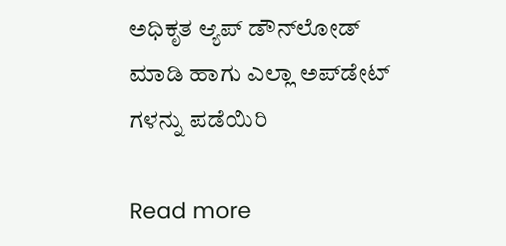ಅಧಿಕೃತ ಆ್ಯಪ್ ಡೌನ್‌ಲೋಡ್ ಮಾಡಿ ಹಾಗು ಎಲ್ಲಾ ಅಪ್‌ಡೇಟ್ ಗಳನ್ನು ಪಡೆಯಿರಿ

Read more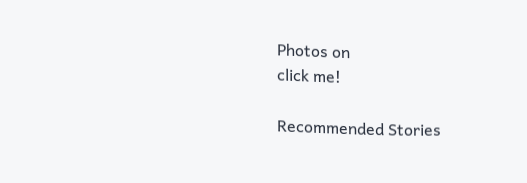Photos on
click me!

Recommended Stories